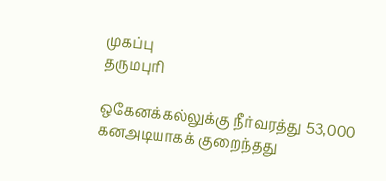முகப்பு
தருமபுரி

ஒகேனக்கல்லுக்கு நீர்வரத்து 53,000 கனஅடியாகக் குறைந்தது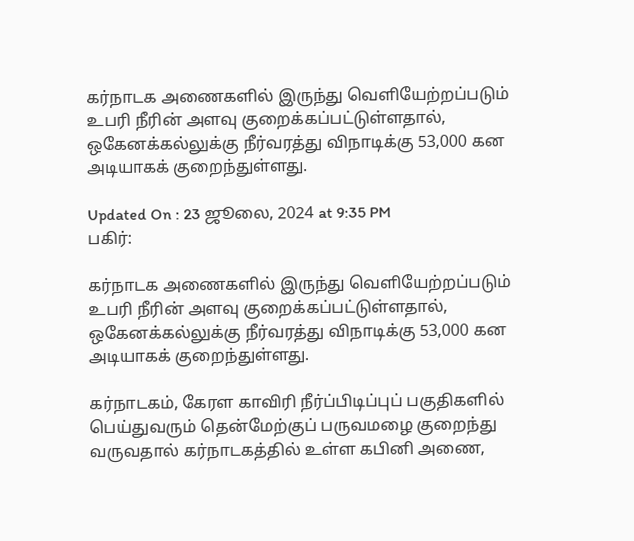கர்நாடக அணைகளில் இருந்து வெளியேற்றப்படும் உபரி நீரின் அளவு குறைக்கப்பட்டுள்ளதால், ஒகேனக்கல்லுக்கு நீர்வரத்து விநாடிக்கு 53,000 கன அடியாகக் குறைந்துள்ளது.

Updated On : 23 ஜூலை, 2024 at 9:35 PM
பகிர்:

கர்நாடக அணைகளில் இருந்து வெளியேற்றப்படும் உபரி நீரின் அளவு குறைக்கப்பட்டுள்ளதால், ஒகேனக்கல்லுக்கு நீர்வரத்து விநாடிக்கு 53,000 கன அடியாகக் குறைந்துள்ளது.

கர்நாடகம், கேரள காவிரி நீர்ப்பிடிப்புப் பகுதிகளில் பெய்துவரும் தென்மேற்குப் பருவமழை குறைந்து வருவதால் கர்நாடகத்தில் உள்ள கபினி அணை,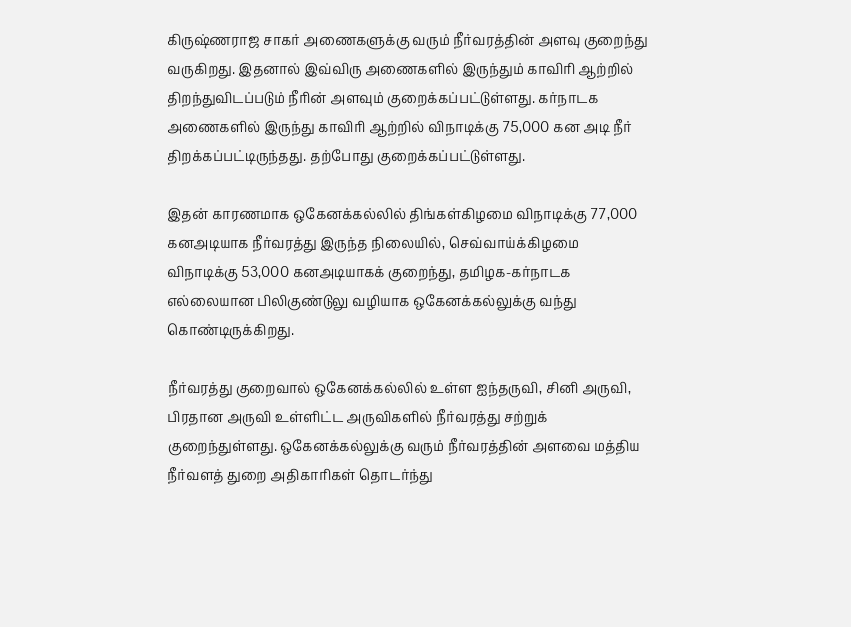கிருஷ்ணராஜ சாகர் அணைகளுக்கு வரும் நீர்வரத்தின் அளவு குறைந்து வருகிறது. இதனால் இவ்விரு அணைகளில் இருந்தும் காவிரி ஆற்றில் திறந்துவிடப்படும் நீரின் அளவும் குறைக்கப்பட்டுள்ளது. கர்நாடக அணைகளில் இருந்து காவிரி ஆற்றில் விநாடிக்கு 75,000 கன அடி நீர் திறக்கப்பட்டிருந்தது. தற்போது குறைக்கப்பட்டுள்ளது.

இதன் காரணமாக ஒகேனக்கல்லில் திங்கள்கிழமை விநாடிக்கு 77,000 கனஅடியாக நீர்வரத்து இருந்த நிலையில், செவ்வாய்க்கிழமை விநாடிக்கு 53,000 கனஅடியாகக் குறைந்து, தமிழக-கர்நாடக எல்லையான பிலிகுண்டுலு வழியாக ஒகேனக்கல்லுக்கு வந்து கொண்டிருக்கிறது.

நீர்வரத்து குறைவால் ஒகேனக்கல்லில் உள்ள ஐந்தருவி, சினி அருவி, பிரதான அருவி உள்ளிட்ட அருவிகளில் நீர்வரத்து சற்றுக் குறைந்துள்ளது. ஒகேனக்கல்லுக்கு வரும் நீர்வரத்தின் அளவை மத்திய நீர்வளத் துறை அதிகாரிகள் தொடர்ந்து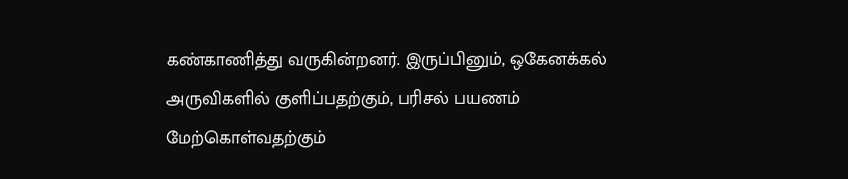கண்காணித்து வருகின்றனர். இருப்பினும், ஒகேனக்கல் அருவிகளில் குளிப்பதற்கும், பரிசல் பயணம் மேற்கொள்வதற்கும்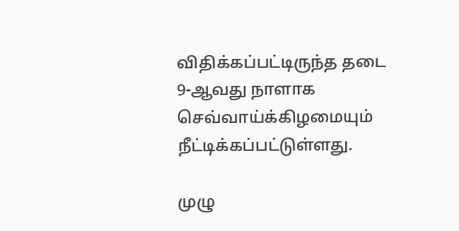விதிக்கப்பட்டிருந்த தடை 9-ஆவது நாளாக செவ்வாய்க்கிழமையும் நீட்டிக்கப்பட்டுள்ளது.

முழு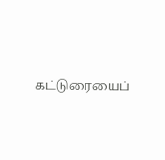கட்டுரையைப்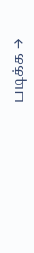படிக்க →